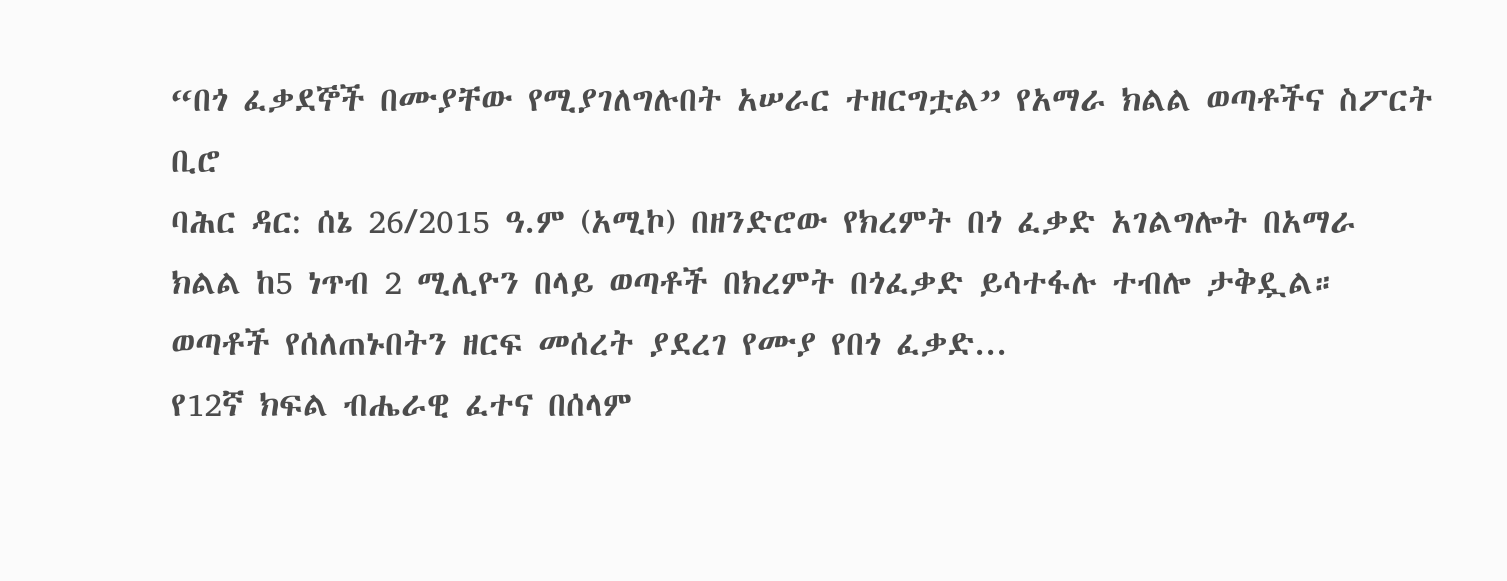“በጎ ፈቃደኞች በሙያቸው የሚያገለግሉበት አሠራር ተዘርግቷል” የአማራ ክልል ወጣቶችና ስፖርት ቢሮ
ባሕር ዳር: ሰኔ 26/2015 ዓ.ም (አሚኮ) በዘንድሮው የክረምት በጎ ፈቃድ አገልግሎት በአማራ ክልል ከ5 ነጥብ 2 ሚሊዮን በላይ ወጣቶች በክረምት በጎፈቃድ ይሳተፋሉ ተብሎ ታቅዷል። ወጣቶች የሰለጠኑበትን ዘርፍ መሰረት ያደረገ የሙያ የበጎ ፈቃድ...
የ12ኛ ክፍል ብሔራዊ ፈተና በሰላም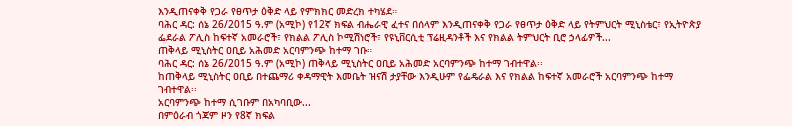እንዲጠናቀቅ የጋራ የፀጥታ ዕቅድ ላይ የምክክር መድረክ ተካሄደ።
ባሕር ዳር: ሰኔ 26/2015 ዓ.ም (አሚኮ) የ12ኛ ክፍል ብሔራዊ ፈተና በሰላም እንዲጠናቀቅ የጋራ የፀጥታ ዕቅድ ላይ የትምህርት ሚኒስቴር፣ የኢትዮጵያ ፌደራል ፖሊስ ከፍተኛ አመራሮች፣ የክልል ፖሊስ ኮሚሽነሮች፣ የዩኒቨርሲቲ ፕሬዚዳንቶች እና የክልል ትምህርት ቢሮ ኃላፊዎች...
ጠቅላይ ሚኒስትር ዐቢይ አሕመድ አርባምንጭ ከተማ ገቡ።
ባሕር ዳር: ሰኔ 26/2015 ዓ.ም (አሚኮ) ጠቅላይ ሚኒስትር ዐቢይ አሕመድ አርባምንጭ ከተማ ገብተዋል፡፡
ከጠቅላይ ሚኒስትር ዐቢይ በተጨማሪ ቀዳማዊት እመቤት ዝናሽ ታያቸው እንዲሁም የፌዴራል እና የክልል ከፍተኛ አመራሮች አርባምንጭ ከተማ ገብተዋል፡፡
አርባምንጭ ከተማ ሲገቡም በአካባቢው...
በምዕራብ ጎጃም ዞን የ8ኛ ክፍል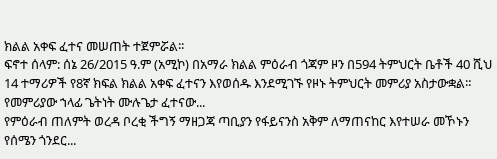ክልል አቀፍ ፈተና መሠጠት ተጀምሯል፡፡
ፍኖተ ሰላም: ሰኔ 26/2015 ዓ.ም (አሚኮ) በአማራ ክልል ምዕራብ ጎጃም ዞን በ594 ትምህርት ቤቶች 40 ሺህ 14 ተማሪዎች የ8ኛ ክፍል ክልል አቀፍ ፈተናን እየወሰዱ እንደሚገኙ የዞኑ ትምህርት መምሪያ አስታውቋል።
የመምሪያው ኀላፊ ጌትነት ሙሉጌታ ፈተናው...
የምዕራብ ጠለምት ወረዳ ቦረቂ ችግኝ ማዘጋጃ ጣቢያን የፋይናንስ አቅም ለማጠናከር እየተሠራ መኾኑን የሰሜን ጎንደር...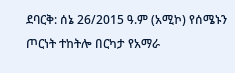ደባርቅ: ሰኔ 26/2015 ዓ.ም (አሚኮ) የሰሜኑን ጦርነት ተከትሎ በርካታ የአማራ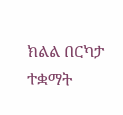ክልል በርካታ ተቋማት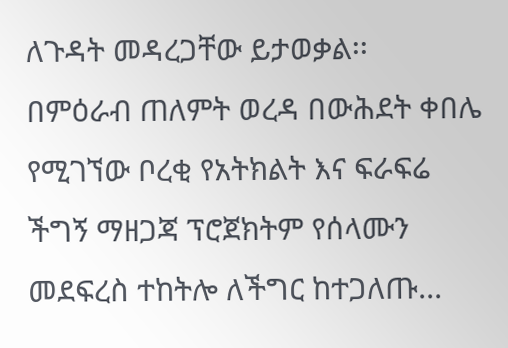ለጉዳት መዳረጋቸው ይታወቃል፡፡
በምዕራብ ጠለምት ወረዳ በውሕደት ቀበሌ የሚገኘው ቦረቂ የአትክልት እና ፍራፍሬ ችግኝ ማዘጋጃ ፕሮጀክትም የሰላሙን መደፍረስ ተከትሎ ለችግር ከተጋለጡ...